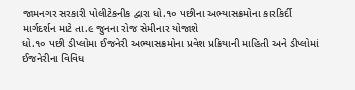જામનગર સરકારી પોલીટેકનીક દ્વારા ધો.૧૦ પછીના અભ્યાસક્રમોના કારકિર્દી માર્ગદર્શન માટે તા.૯ જુનના રોજ સેમીનાર યોજાશે
ધો.૧૦ પછી ડીપ્લોમા ઈજનેરી અભ્યાસક્રમોના પ્રવેશ પ્રક્રિયાની માહિતી અને ડીપ્લોમાં ઈજનેરીના વિવિધ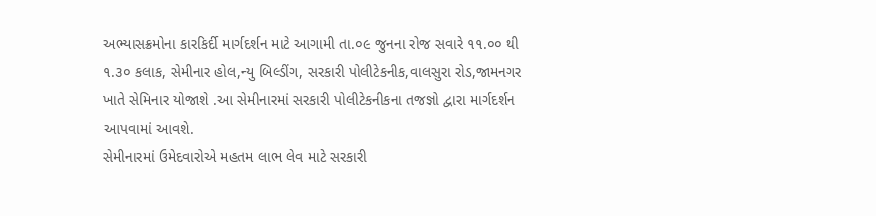અભ્યાસક્રમોના કારકિર્દી માર્ગદર્શન માટે આગામી તા.૦૯ જુનના રોજ સવારે ૧૧.૦૦ થી ૧.૩૦ કલાક, સેમીનાર હોલ,ન્યુ બિલ્ડીંગ, સરકારી પોલીટેકનીક,વાલસુરા રોડ,જામનગર ખાતે સેમિનાર યોજાશે .આ સેમીનારમાં સરકારી પોલીટેકનીકના તજજ્ઞો દ્વારા માર્ગદર્શન આપવામાં આવશે.
સેમીનારમાં ઉમેદવારોએ મહતમ લાભ લેવ માટે સરકારી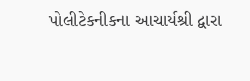પોલીટેકનીકના આચાર્યશ્રી દ્વારા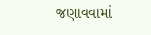જણાવવામાં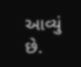આવ્યું છે.